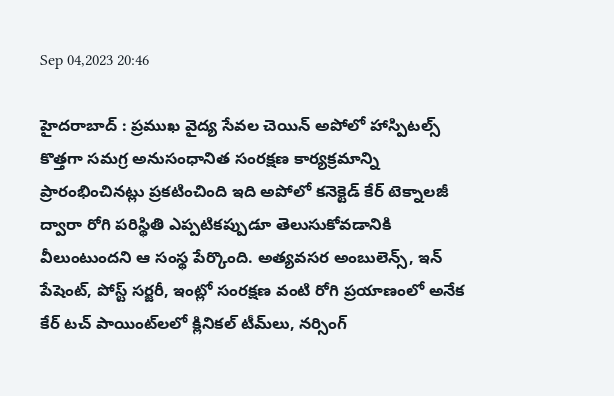Sep 04,2023 20:46

హైదరాబాద్‌ : ప్రముఖ వైద్య సేవల చెయిన్‌ అపోలో హాస్పిటల్స్‌ కొత్తగా సమగ్ర అనుసంధానిత సంరక్షణ కార్యక్రమాన్ని ప్రారంభించినట్లు ప్రకటించింది ఇది అపోలో కనెక్టెడ్‌ కేర్‌ టెక్నాలజీ ద్వారా రోగి పరిస్థితి ఎప్పటికప్పుడూ తెలుసుకోవడానికి వీలుంటుందని ఆ సంస్థ పేర్కొంది. అత్యవసర అంబులెన్స్‌, ఇన్‌ పేషెంట్‌, పోస్ట్‌ సర్జరీ, ఇంట్లో సంరక్షణ వంటి రోగి ప్రయాణంలో అనేక కేర్‌ టచ్‌ పాయింట్‌లలో క్లినికల్‌ టీమ్‌లు, నర్సింగ్‌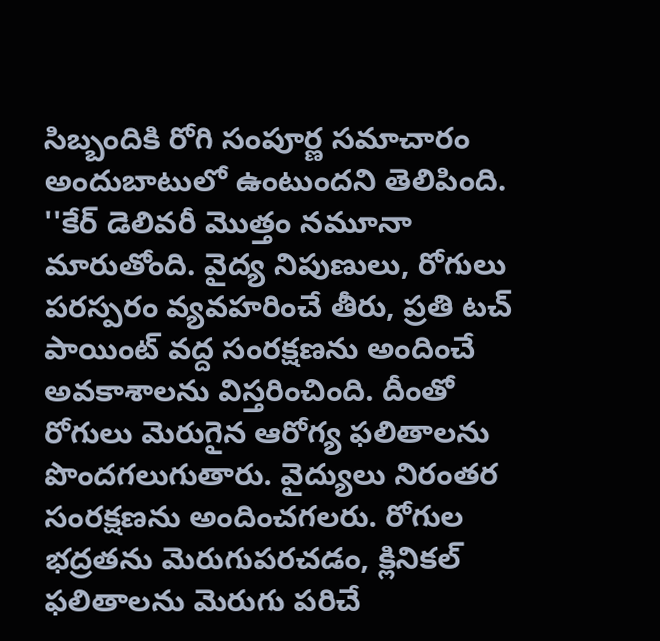సిబ్బందికి రోగి సంపూర్ణ సమాచారం అందుబాటులో ఉంటుందని తెలిపింది. ''కేర్‌ డెలివరీ మొత్తం నమూనా మారుతోంది. వైద్య నిపుణులు, రోగులు పరస్పరం వ్యవహరించే తీరు, ప్రతి టచ్‌ పాయింట్‌ వద్ద సంరక్షణను అందించే అవకాశాలను విస్తరించింది. దీంతో రోగులు మెరుగైన ఆరోగ్య ఫలితాలను పొందగలుగుతారు. వైద్యులు నిరంతర సంరక్షణను అందించగలరు. రోగుల భద్రతను మెరుగుపరచడం, క్లినికల్‌ ఫలితాలను మెరుగు పరిచే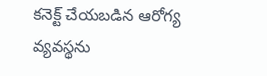కనెక్ట్‌ చేయబడిన ఆరోగ్య వ్యవస్థను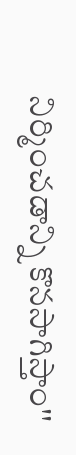నిర్మించడాన్ని కొనసాగిస్తాం''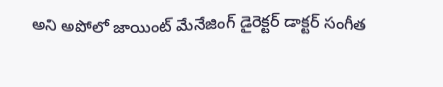అని అపోలో జాయింట్‌ మేనేజింగ్‌ డైరెక్టర్‌ డాక్టర్‌ సంగీత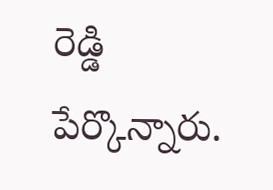రెడ్డి పేర్కొన్నారు.